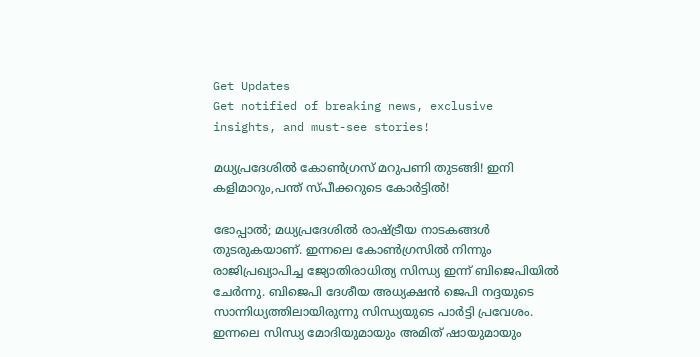Get Updates
Get notified of breaking news, exclusive insights, and must-see stories!

മധ്യപ്രദേശില്‍ കോണ്‍ഗ്രസ് മറുപണി തുടങ്ങി! ഇനി കളിമാറും,പന്ത് സ്പീക്കറുടെ കോര്‍ട്ടില്‍!

ഭോപ്പാല്‍; മധ്യപ്രദേശില്‍ രാഷ്ട്രീയ നാടകങ്ങള്‍ തുടരുകയാണ്. ഇന്നലെ കോണ്‍ഗ്രസില്‍ നിന്നും രാജിപ്രഖ്യാപിച്ച ജ്യോതിരാധിത്യ സിന്ധ്യ ഇന്ന് ബിജെപിയില്‍ ചേര്‍ന്നു. ബിജെപി ദേശീയ അധ്യക്ഷന്‍ ജെപി നദ്ദയുടെ സാന്നിധ്യത്തിലായിരുന്നു സിന്ധ്യയുടെ പാര്‍ട്ടി പ്രവേശം. ഇന്നലെ സിന്ധ്യ മോദിയുമായും അമിത് ഷായുമായും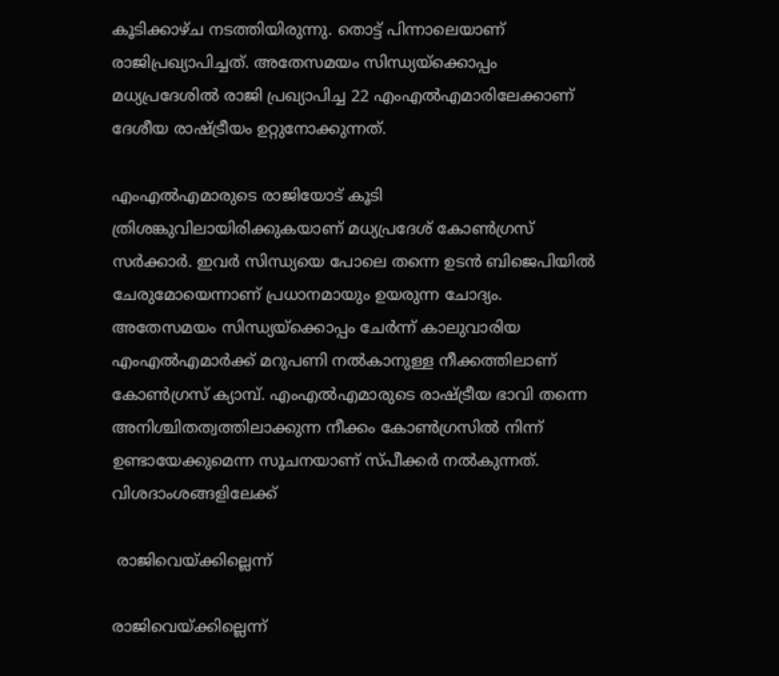കൂടിക്കാഴ്ച നടത്തിയിരുന്നു. തൊട്ട് പിന്നാലെയാണ് രാജിപ്രഖ്യാപിച്ചത്. അതേസമയം സിന്ധ്യയ്ക്കൊപ്പം മധ്യപ്രദേശില്‍ രാജി പ്രഖ്യാപിച്ച 22 എംഎല്‍എമാരിലേക്കാണ് ദേശീയ രാഷ്ട്രീയം ഉറ്റുനോക്കുന്നത്.

എംഎല്‍എമാരുടെ രാജിയോട് കൂടി ത്രിശങ്കുവിലായിരിക്കുകയാണ് മധ്യപ്രദേശ് കോണ്‍ഗ്രസ് സര്‍ക്കാര്‍. ഇവര്‍ സിന്ധ്യയെ പോലെ തന്നെ ഉടന്‍ ബിജെപിയില്‍ ചേരുമോയെന്നാണ് പ്രധാനമായും ഉയരുന്ന ചോദ്യം. അതേസമയം സിന്ധ്യയ്ക്കൊപ്പം ചേര്‍ന്ന് കാലുവാരിയ എംഎല്‍എമാര്‍ക്ക് മറുപണി നല്‍കാനുള്ള നീക്കത്തിലാണ് കോണ്‍ഗ്രസ് ക്യാമ്പ്. എംഎല്‍എമാരുടെ രാഷ്ട്രീയ ഭാവി തന്നെ അനിശ്ചിതത്വത്തിലാക്കുന്ന നീക്കം കോണ്‍ഗ്രസില്‍ നിന്ന് ഉണ്ടായേക്കുമെന്ന സൂചനയാണ് സ്പീക്കര്‍ നല്‍കുന്നത്. വിശദാംശങ്ങളിലേക്ക്

 രാജിവെയ്ക്കില്ലെന്ന്

രാജിവെയ്ക്കില്ലെന്ന്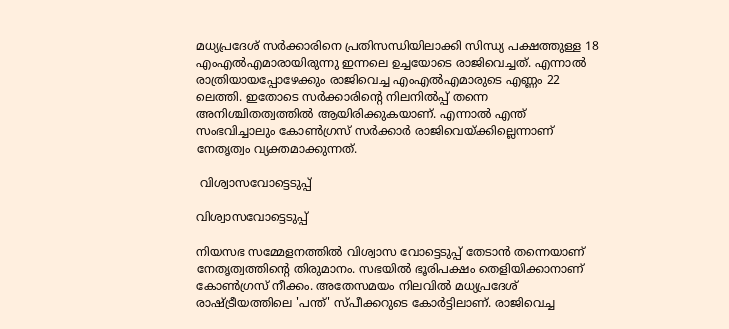മധ്യപ്രദേശ് സര്‍ക്കാരിനെ പ്രതിസന്ധിയിലാക്കി സിന്ധ്യ പക്ഷത്തുള്ള 18 എംഎല്‍എമാരായിരുന്നു ഇന്നലെ ഉച്ചയോടെ രാജിവെച്ചത്. എന്നാല്‍ രാത്രിയായപ്പോഴേക്കും രാജിവെച്ച എംഎല്‍എമാരുടെ എണ്ണം 22 ലെത്തി. ഇതോടെ സര്‍ക്കാരിന്‍റെ നിലനില്‍പ്പ് തന്നെ അനിശ്ചിതത്വത്തില്‍ ആയിരിക്കുകയാണ്. എന്നാല്‍ എന്ത് സംഭവിച്ചാലും കോണ്‍ഗ്രസ് സര്‍ക്കാര്‍ രാജിവെയ്ക്കില്ലെന്നാണ് നേതൃത്വം വ്യക്തമാക്കുന്നത്.

 വിശ്വാസവോട്ടെടുപ്പ്

വിശ്വാസവോട്ടെടുപ്പ്

നിയസഭ സമ്മേളനത്തില്‍ വിശ്വാസ വോട്ടെടുപ്പ് തേടാന്‍ തന്നെയാണ് നേതൃത്വത്തിന്‍റെ തിരുമാനം. സഭയില്‍ ഭൂരിപക്ഷം തെളിയിക്കാനാണ് കോണ്‍ഗ്രസ് നീക്കം. അതേസമയം നിലവില്‍ മധ്യപ്രദേശ് രാഷ്ട്രീയത്തിലെ 'പന്ത്' സ്പീക്കറുടെ കോര്‍ട്ടിലാണ്. രാജിവെച്ച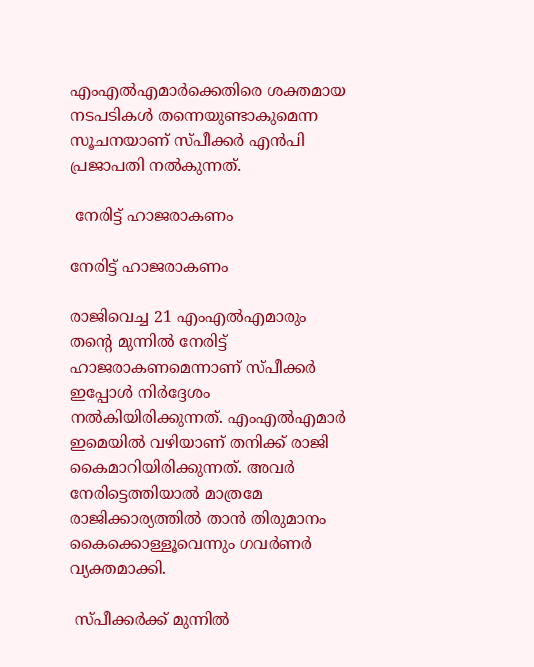എംഎല്‍എമാര്‍ക്കെതിരെ ശക്തമായ നടപടികള്‍ തന്നെയുണ്ടാകുമെന്ന സൂചനയാണ് സ്പീക്കര്‍ എന്‍പി പ്രജാപതി നല്‍കുന്നത്.

 നേരിട്ട് ഹാജരാകണം

നേരിട്ട് ഹാജരാകണം

രാജിവെച്ച 21 എംഎല്‍എമാരും തന്‍റെ മുന്നില്‍ നേരിട്ട് ഹാജരാകണമെന്നാണ് സ്പീക്കര്‍ ഇപ്പോള്‍ നിര്‍ദ്ദേശം നല്‍കിയിരിക്കുന്നത്. എംഎല്‍എമാര്‍ ഇമെയില്‍ വഴിയാണ് തനിക്ക് രാജി കൈമാറിയിരിക്കുന്നത്. അവര്‍ നേരിട്ടെത്തിയാല്‍ മാത്രമേ രാജിക്കാര്യത്തില്‍ താന്‍ തിരുമാനം കൈക്കൊള്ളൂവെന്നും ഗവര്‍ണര്‍ വ്യക്തമാക്കി.

 സ്പീക്കര്‍ക്ക് മുന്നില്‍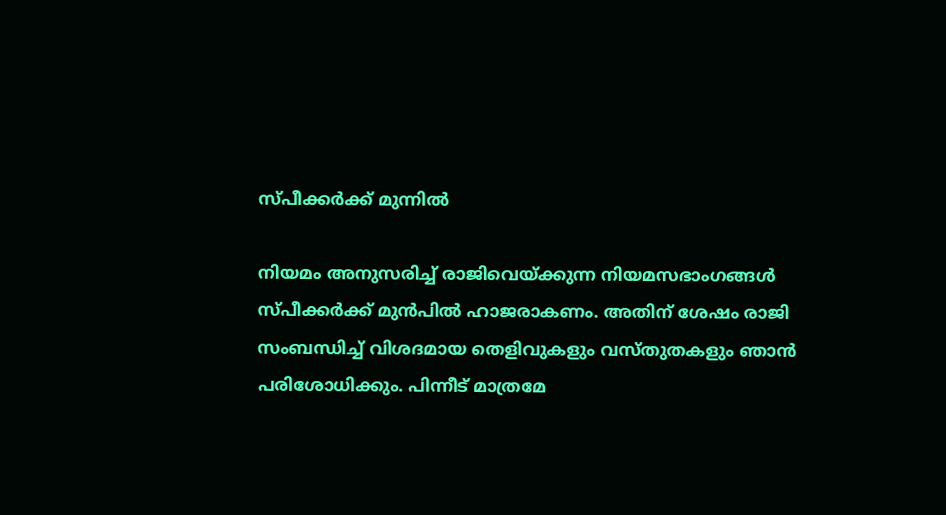സ്പീക്കര്‍ക്ക് മുന്നില്‍

നിയമം അനുസരിച്ച് രാജിവെയ്ക്കുന്ന നിയമസഭാംഗങ്ങള്‍ സ്പീക്കര്‍ക്ക് മുന്‍പില്‍ ഹാജരാകണം. അതിന് ശേഷം രാജി സംബന്ധിച്ച് വിശദമായ തെളിവുകളും വസ്തുതകളും ഞാന്‍ പരിശോധിക്കും. പിന്നീട് മാത്രമേ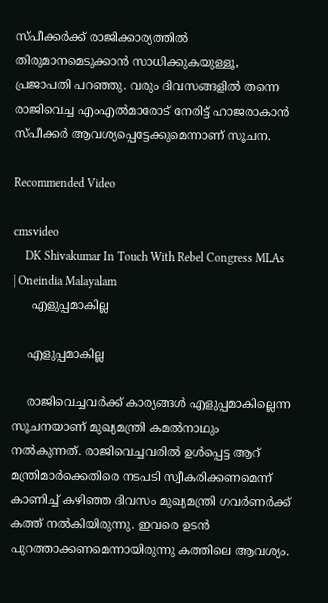സ്പീക്കര്‍ക്ക് രാജിക്കാര്യത്തില്‍ തിരുമാനമെടുക്കാന്‍ സാധിക്കുകയുള്ളൂ, പ്രജാപതി പറഞ്ഞു. വരും ദിവസങ്ങളില്‍ തന്നെ രാജിവെച്ച എംഎല്‍മാരോട് നേരിട്ട് ഹാജരാകാന്‍ സ്പീക്കര്‍ ആവശ്യപ്പെട്ടേക്കുമെന്നാണ് സൂചന.

Recommended Video

cmsvideo
    DK Shivakumar In Touch With Rebel Congress MLAs | Oneindia Malayalam
     എളുപ്പമാകില്ല

    എളുപ്പമാകില്ല

    രാജിവെച്ചവര്‍ക്ക് കാര്യങ്ങള്‍ എളുപ്പമാകില്ലെന്ന സൂചനയാണ് മുഖ്യമന്ത്രി കമല്‍നാഥും നല്‍കുന്നത്. രാജിവെച്ചവരില്‍ ഉള്‍പ്പെട്ട ആറ് മന്ത്രിമാര്‍ക്കെതിരെ നടപടി സ്വീകരിക്കണമെന്ന് കാണിച്ച് കഴിഞ്ഞ ദിവസം മുഖ്യമന്ത്രി ഗവര്‍ണര്‍ക്ക് കത്ത് നല്‍കിയിരുന്നു. ഇവരെ ഉടന്‍ പുറത്താക്കണമെന്നായിരുന്നു കത്തിലെ ആവശ്യം.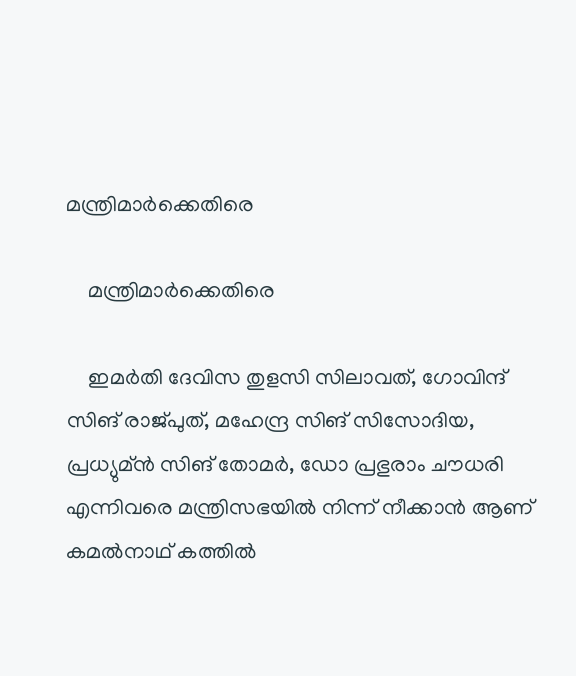മന്ത്രിമാര്‍ക്കെതിരെ

    മന്ത്രിമാര്‍ക്കെതിരെ

    ഇമര്‍തി ദേവിസ തുളസി സിലാവത്, ഗോവിന്ദ് സിങ് രാജ്പുത്, മഹേന്ദ്ര സിങ് സിസോദിയ, പ്രധ്യുമ്ന്‍ സിങ് തോമര്‍, ഡോ പ്രഭുരാം ചൗധരി എന്നിവരെ മന്ത്രിസഭയില്‍ നിന്ന് നീക്കാന്‍ ആണ് കമല്‍നാഥ് കത്തില്‍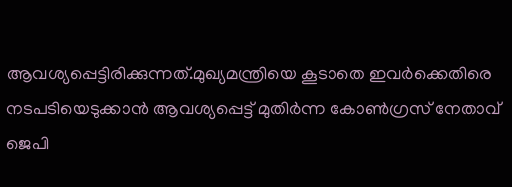ആവശ്യപ്പെട്ടിരിക്കുന്നത്.മുഖ്യമന്ത്രിയെ കൂടാതെ ഇവര്‍ക്കെതിരെ നടപടിയെടുക്കാന്‍ ആവശ്യപ്പെട്ട് മുതിര്‍ന്ന കോണ്‍ഗ്രസ് നേതാവ് ജെപി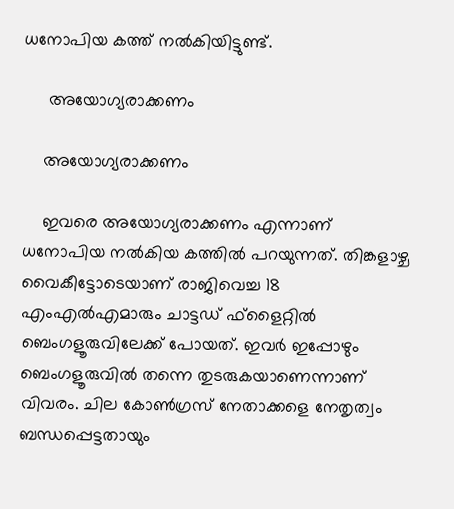ധനോപിയ കത്ത് നല്‍കിയിട്ടുണ്ട്.

     അയോഗ്യരാക്കണം

    അയോഗ്യരാക്കണം

    ഇവരെ അയോഗ്യരാക്കണം എന്നാണ് ധനോപിയ നല്‍കിയ കത്തില്‍ പറയുന്നത്. തിങ്കളാഴ്ച വൈകീട്ടോടെയാണ് രാജിവെച്ച 18 എംഎല്‍എമാരും ചാട്ടഡ് ഫ്ളൈറ്റില്‍ ബെംഗളൂരുവിലേക്ക് പോയത്. ഇവര്‍ ഇപ്പോഴും ബെംഗളൂരുവില്‍ തന്നെ തുടരുകയാണെന്നാണ് വിവരം. ചില കോണ്‍ഗ്രസ് നേതാക്കളെ നേതൃത്വം ബന്ധപ്പെട്ടതായും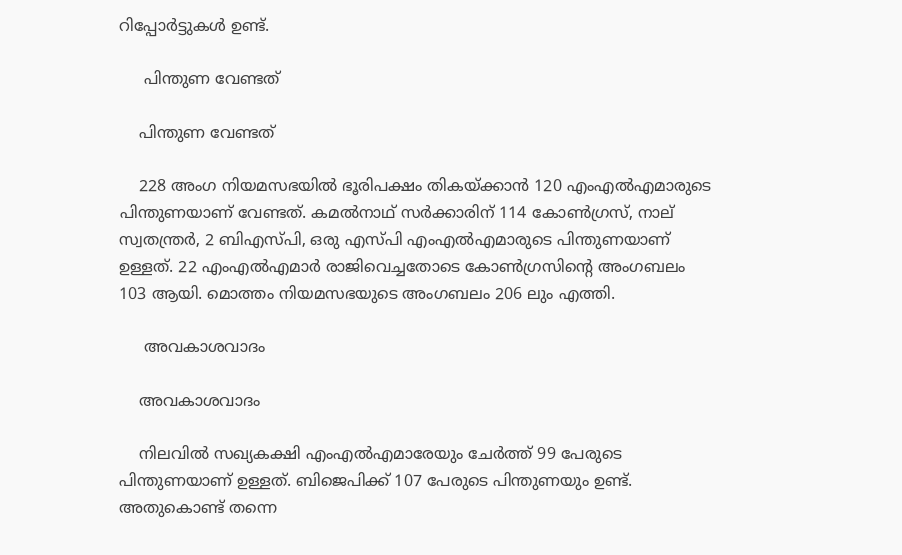റിപ്പോര്‍ട്ടുകള്‍ ഉണ്ട്.

     പിന്തുണ വേണ്ടത്

    പിന്തുണ വേണ്ടത്

    228 അംഗ നിയമസഭയില്‍ ഭൂരിപക്ഷം തികയ്ക്കാന്‍ 120 എംഎല്‍എമാരുടെ പിന്തുണയാണ് വേണ്ടത്. കമല്‍നാഥ് സര്‍ക്കാരിന് 114 കോണ്‍ഗ്രസ്, നാല് സ്വതന്ത്രര്‍, 2 ബിഎസ്പി, ഒരു എസ്പി എംഎല്‍എമാരുടെ പിന്തുണയാണ് ഉള്ളത്. 22 എംഎല്‍എമാര്‍ രാജിവെച്ചതോടെ കോണ്‍ഗ്രസിന്‍റെ അംഗബലം 103 ആയി. മൊത്തം നിയമസഭയുടെ അംഗബലം 206 ലും എത്തി.

     അവകാശവാദം

    അവകാശവാദം

    നിലവില്‍ സഖ്യകക്ഷി എംഎല്‍എമാരേയും ചേര്‍ത്ത് 99 പേരുടെ പിന്തുണയാണ് ഉള്ളത്. ബിജെപിക്ക് 107 പേരുടെ പിന്തുണയും ഉണ്ട്. അതുകൊണ്ട് തന്നെ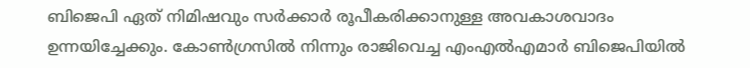ബിജെപി ഏത് നിമിഷവും സര്‍ക്കാര്‍ രൂപീകരിക്കാനുള്ള അവകാശവാദം ഉന്നയിച്ചേക്കും. കോണ്‍ഗ്രസില്‍ നിന്നും രാജിവെച്ച എംഎല്‍എമാര്‍ ബിജെപിയില്‍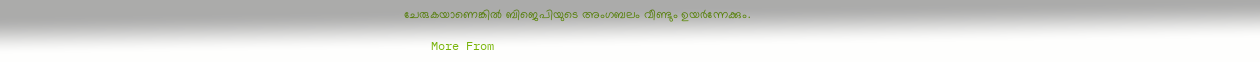ചേരുകയാണെങ്കില്‍ ബിജെപിയുടെ അംഗബലം വീണ്ടും ഉയര്‍ന്നേക്കും.

    More From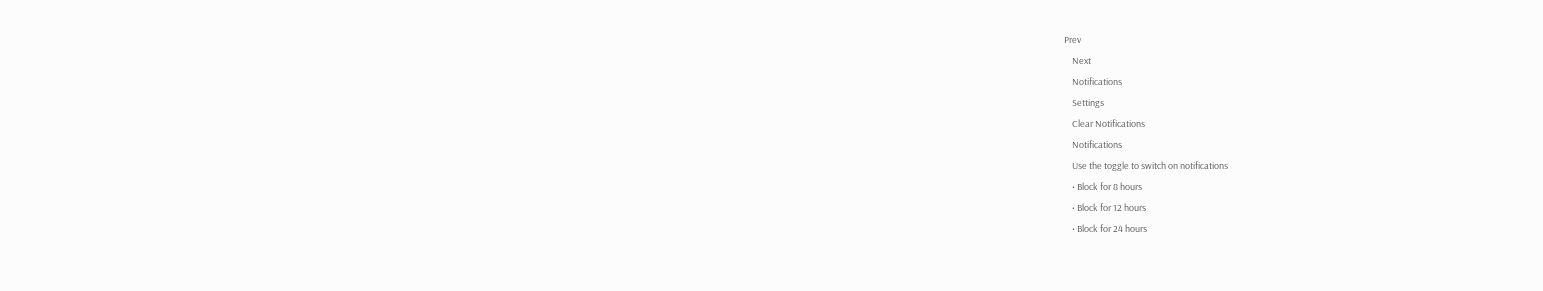Prev
    Next
    Notifications
    Settings
    Clear Notifications
    Notifications
    Use the toggle to switch on notifications
    • Block for 8 hours
    • Block for 12 hours
    • Block for 24 hours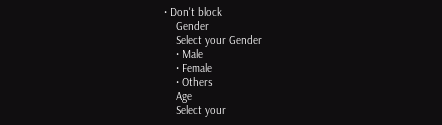• Don't block
    Gender
    Select your Gender
    • Male
    • Female
    • Others
    Age
    Select your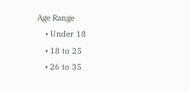Age Range
    • Under 18
    • 18 to 25
    • 26 to 35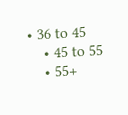• 36 to 45
    • 45 to 55
    • 55+